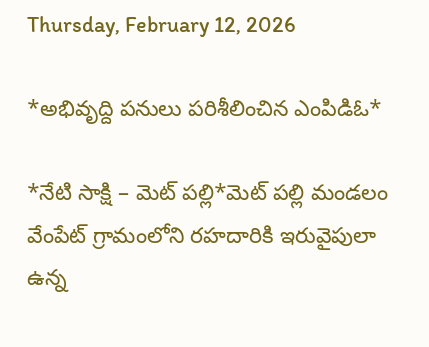Thursday, February 12, 2026

*అభివృద్ది పనులు పరిశీలించిన ఎంపిడిఓ*

*నేటి సాక్షి – మెట్ పల్లి*మెట్ పల్లి మండలం వేంపేట్ గ్రామంలోని రహదారికి ఇరువైపులా ఉన్న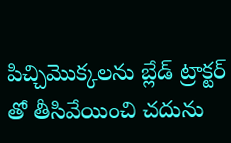పిచ్చిమొక్కలను బ్లేడ్ ట్రాక్టర్ తో తీసివేయించి చదును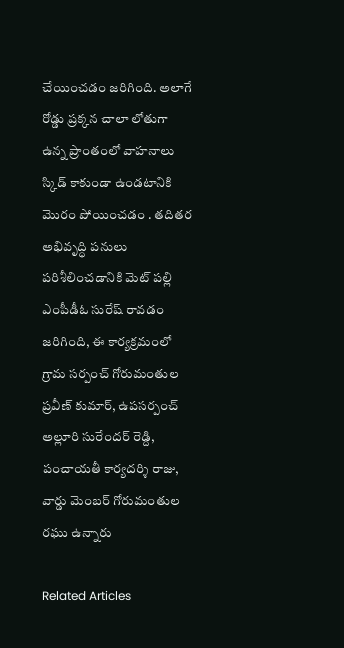చేయించడం జరిగింది. అలాగే రోడ్డు ప్రక్కన చాలా లోతుగా ఉన్న ప్రాంతంలో వాహనాలు స్కిడ్ కాకుండా ఉండటానికి మొరం పోయించడం . తదితర అభివృద్ధి పనులు పరిశీలించడానికి మెట్ పల్లి ఎంపీడీఓ సురేష్ రావడం జరిగింది, ఈ కార్యక్రమంలో గ్రామ సర్పంచ్ గోరుమంతుల ప్రవీణ్ కుమార్, ఉపసర్పంచ్ అల్లూరి సురేందర్ రెడ్ది, పంచాయతీ కార్యదర్శి రాజు, వార్డు మెంబర్ గోరుమంతుల రఘు ఉన్నారు

Related Articles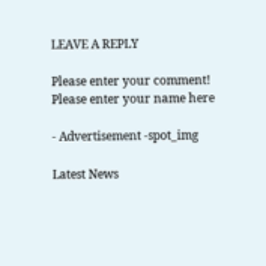LEAVE A REPLY

Please enter your comment!
Please enter your name here

- Advertisement -spot_img

Latest News